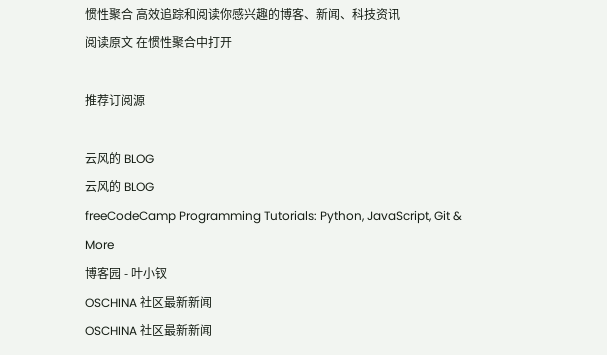惯性聚合 高效追踪和阅读你感兴趣的博客、新闻、科技资讯
阅读原文 在惯性聚合中打开

推荐订阅源

云风的 BLOG
云风的 BLOG
freeCodeCamp Programming Tutorials: Python, JavaScript, Git & More
博客园 - 叶小钗
OSCHINA 社区最新新闻
OSCHINA 社区最新新闻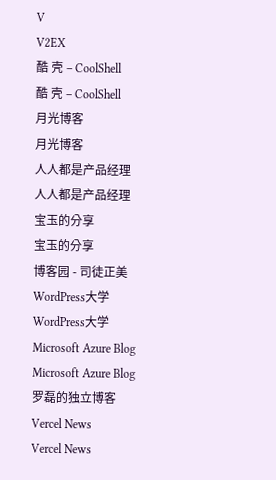V
V2EX
酷 壳 – CoolShell
酷 壳 – CoolShell
月光博客
月光博客
人人都是产品经理
人人都是产品经理
宝玉的分享
宝玉的分享
博客园 - 司徒正美
WordPress大学
WordPress大学
Microsoft Azure Blog
Microsoft Azure Blog
罗磊的独立博客
Vercel News
Vercel News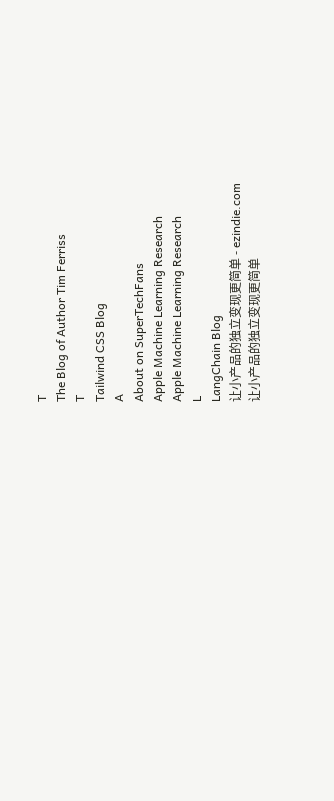T
The Blog of Author Tim Ferriss
T
Tailwind CSS Blog
A
About on SuperTechFans
Apple Machine Learning Research
Apple Machine Learning Research
L
LangChain Blog
让小产品的独立变现更简单 - ezindie.com
让小产品的独立变现更简单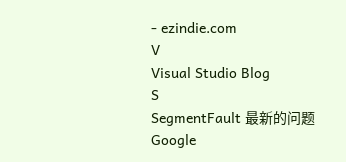- ezindie.com
V
Visual Studio Blog
S
SegmentFault 最新的问题
Google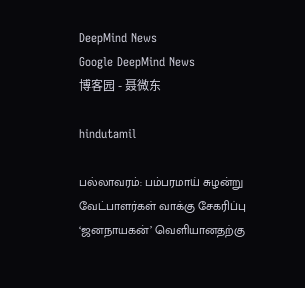DeepMind News
Google DeepMind News
博客园 - 聂微东

hindutamil

பல்லாவரம்: பம்பரமாய் சுழன்று வேட்பாளர்கள் வாக்கு சேகரிப்பு ‘ஜனநாயகன்’ வெளியானதற்கு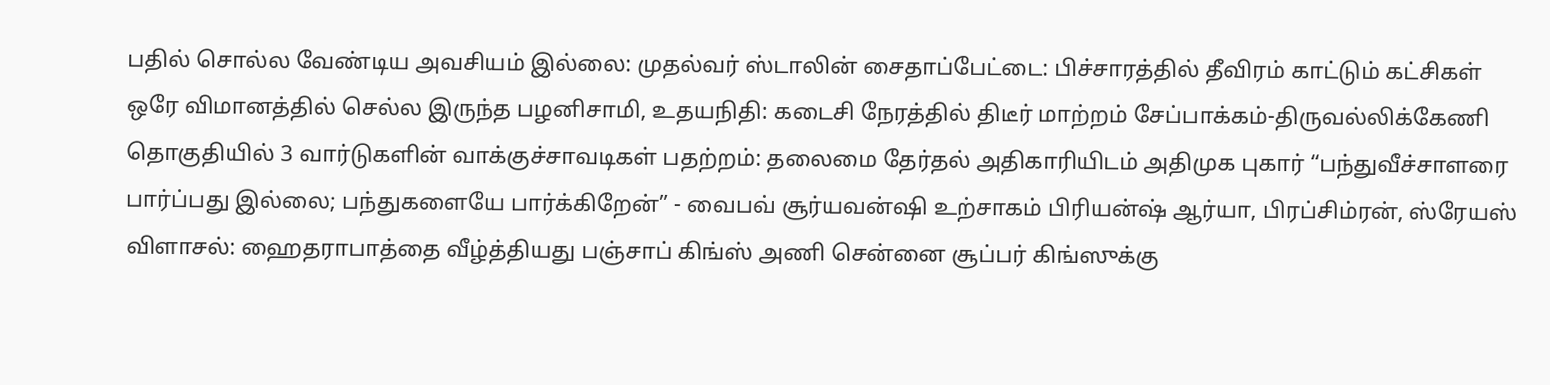பதில் சொல்ல வேண்டிய அவசியம் இல்லை: முதல்வர் ஸ்டாலின் சைதாப்பேட்டை: பிச்சாரத்தில் தீவிரம் காட்டும் கட்சிகள் ஒரே விமானத்தில் செல்ல இருந்த பழனிசாமி, உதயநிதி: கடைசி நேரத்தில் திடீர் மாற்றம் சேப்பாக்கம்-திருவல்லிக்கேணி தொகுதியில் 3 வார்டுகளின் வாக்குச்சாவடிகள் பதற்றம்: தலைமை தேர்தல் அதிகாரியிடம் அதிமுக புகார் “பந்துவீச்சாளரை பார்ப்பது இல்லை; பந்துகளையே பார்க்கிறேன்” - வைபவ் சூர்யவன்ஷி உற்சாகம் பிரியன்ஷ் ஆர்யா, பிரப்சிம்ரன், ஸ்ரேயஸ் விளாசல்: ஹைதராபாத்தை வீழ்த்தியது பஞ்சாப் கிங்ஸ் அணி சென்னை சூப்பர் கிங்ஸுக்கு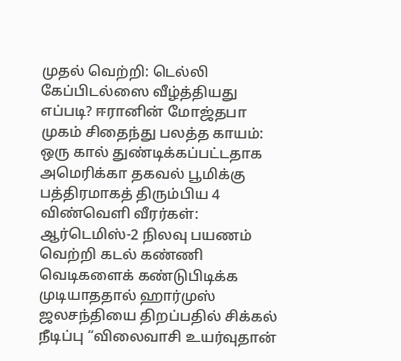முதல் வெற்றி: டெல்லி கேப்பிடல்ஸை வீழ்த்தியது எப்படி? ஈரானின் மோஜ்தபா முகம் சிதைந்து பலத்த காயம்: ஒரு கால் துண்டிக்கப்பட்டதாக அமெரிக்கா தகவல் பூமிக்கு பத்திரமாகத் திரும்பிய 4 விண்வெளி வீரர்கள்: ஆர்டெமிஸ்-2 நிலவு பயணம் வெற்றி கடல் கண்ணி வெடிகளைக் கண்டுபிடிக்க முடியாததால் ஹார்முஸ் ஜலசந்தியை திறப்பதில் சிக்கல் நீடிப்பு “விலைவாசி உயர்வுதான்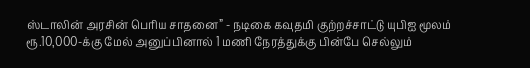ஸ்டாலின் அரசின் பெரிய சாதனை” - நடிகை கவுதமி குற்றச்சாட்டு யுபிஐ மூலம் ரூ.10,000-க்கு மேல் அனுப்பினால் 1 மணி நேரத்துக்கு பின்பே செல்லும்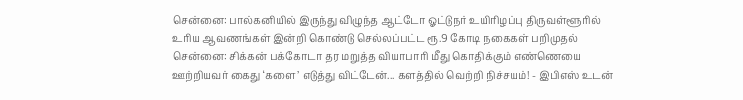சென்னை: பால்கனியில் இருந்து விழுந்த ஆட்டோ ஓட்டுநர் உயிரிழப்பு திருவள்ளூரில் உரிய ஆவணங்கள் இன்றி கொண்டு செல்லப்பட்ட ரூ.9 கோடி நகைகள் பறிமுதல் சென்னை: சிக்கன் பக்கோடா தர மறுத்த வியாபாரி மீது கொதிக்கும் எண்ணெயை ஊற்றியவர் கைது ‘களை’ எடுத்து விட்டேன்... களத்தில் வெற்றி நிச்சயம்! - இபிஎஸ் உடன்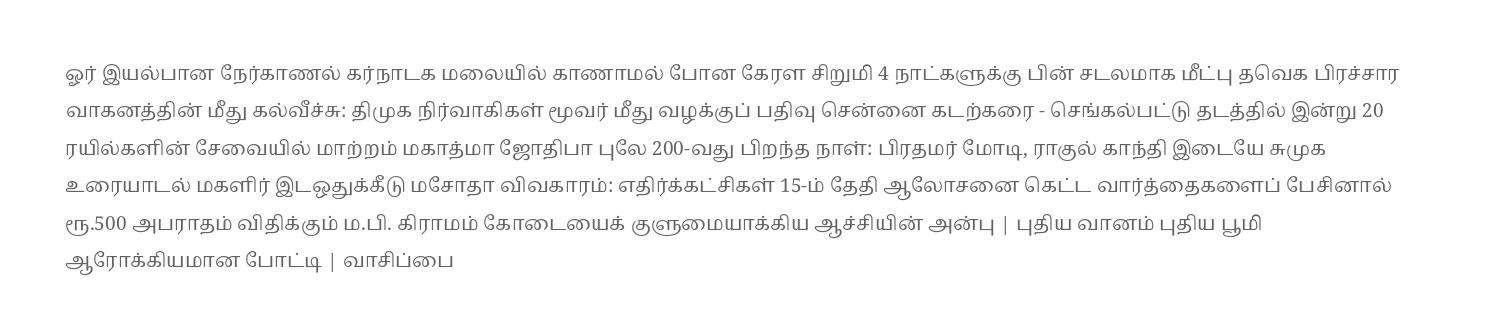ஓர் இயல்பான நேர்காணல் கர்நாடக மலையில் காணாமல் போன கேரள சிறுமி 4 நாட்களுக்கு பின் சடலமாக மீட்பு தவெக பிரச்சார வாகனத்தின் மீது கல்வீச்சு: திமுக நிர்வாகிகள் மூவர் மீது வழக்குப் பதிவு சென்னை கடற்கரை - செங்கல்பட்டு தடத்தில் இன்று 20 ரயில்களின் சேவையில் மாற்றம் மகாத்மா ஜோதிபா புலே 200-வது பிறந்த நாள்: பிரதமர் மோடி, ராகுல் காந்தி இடையே சுமுக உரையாடல் மகளிர் இடஒதுக்கீடு மசோதா விவகாரம்: எதிர்க்கட்சிகள் 15-ம் தேதி ஆலோசனை கெட்ட வார்த்தைகளைப் பேசினால் ரூ.500 அபராதம் விதிக்கும் ம.பி. கிராமம் கோடையைக் குளுமையாக்கிய ஆச்சியின் அன்பு | புதிய வானம் புதிய பூமி ஆரோக்கியமான போட்டி | வாசிப்பை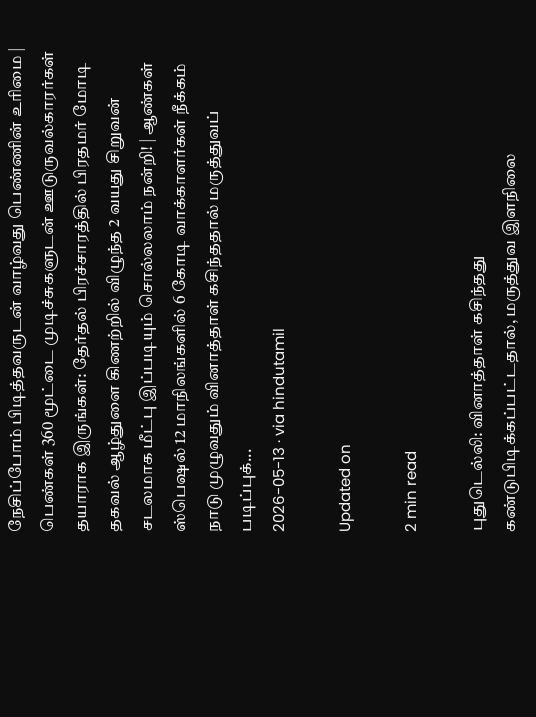நேசிப்போம் பிடித்தவருடன் வாழ்வது பெண்ணின் உரிமை | பெண்கள் 360 மூட்டை முடிச்சுகளுடன் ஊடுருவல்காரர்கள் தயாராக இருங்கள்: தேர்தல் பிரச்சாரத்தில் பிரதமர் மோடி தகவல் ஆழ்துளை கிணற்றில் விழுந்த 2 வயது சிறுவன் சடலமாக மீட்பு இப்படியும் சொல்லலாம் நன்றி! | ஆண்கள் ஸ்பெஷல் 12 மாநிலங்களில் 6 கோடி வாக்காளர்கள் நீக்கம்
நாடு முழுவதும் வினாத்தாள் கசிந்ததால் மருத்துவப் படிப்புக்...
2026-05-13 · via hindutamil

Updated on

2 min read

புதுடெல்லி: வினாத்தாள் கசிந்தது கண்டுபிடிக்கப்பட்டதால், மருத்துவ இளநிலை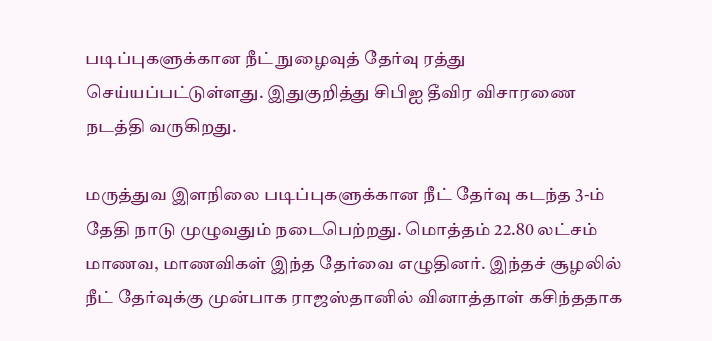படிப்புகளுக்கான நீட் நுழைவுத் தேர்வு ரத்து செய்யப்பட்டுள்ளது. இதுகுறித்து சிபிஐ தீவிர விசாரணை நடத்தி வருகிறது.

மருத்துவ இளநிலை படிப்புகளுக்கான நீட் தேர்வு கடந்த 3-ம் தேதி நாடு முழுவதும் நடைபெற்றது. மொத்தம் 22.80 லட்சம் மாணவ, மாணவிகள் இந்த தேர்வை எழுதினர். இந்தச் சூழலில் நீட் தேர்வுக்கு முன்பாக ராஜஸ்தானில் வினாத்தாள் கசிந்ததாக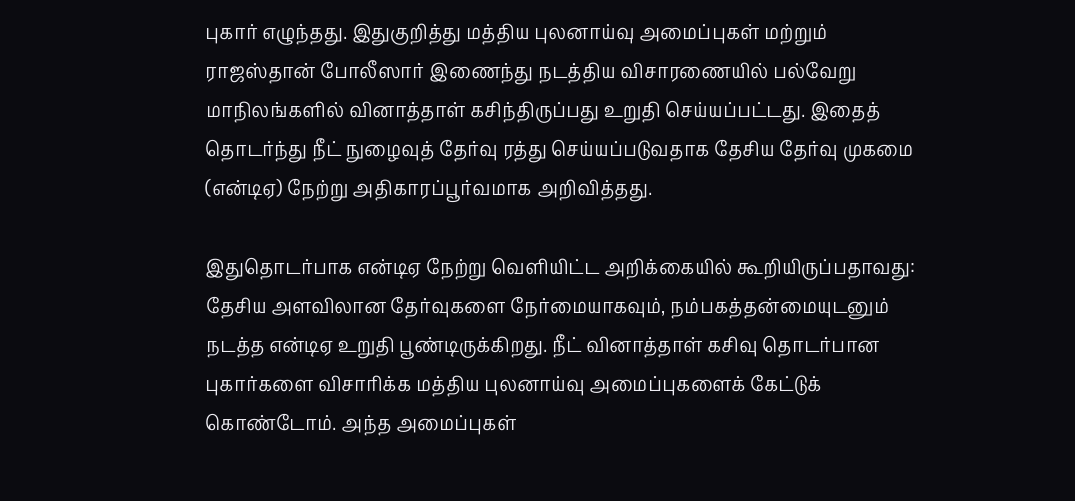புகார் எழுந்தது. இதுகுறித்து மத்திய புலனாய்வு அமைப்புகள் மற்றும் ராஜஸ்தான் போலீஸார் இணைந்து நடத்திய விசாரணையில் பல்வேறு மாநிலங்களில் வினாத்தாள் கசிந்திருப்பது உறுதி செய்யப்பட்டது. இதைத் தொடர்ந்து நீட் நுழைவுத் தேர்வு ரத்து செய்யப்படுவதாக தேசிய தேர்வு முகமை (என்டிஏ) நேற்று அதிகாரப்பூர்வமாக அறிவித்தது.

இதுதொடர்பாக என்டிஏ நேற்று வெளியிட்ட அறிக்கையில் கூறியிருப்பதாவது: தேசிய அளவிலான தேர்வுகளை நேர்மையாகவும், நம்பகத்தன்மையுடனும் நடத்த என்டிஏ உறுதி பூண்டிருக்கிறது. நீட் வினாத்தாள் கசிவு தொடர்பான புகார்களை விசாரிக்க மத்திய புலனாய்வு அமைப்புகளைக் கேட்டுக் கொண்டோம். அந்த அமைப்புகள்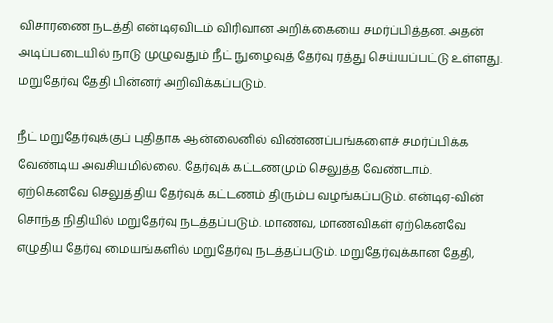விசாரணை நடத்தி என்டிஏவிடம் விரிவான அறிக்கையை சமர்ப்பித்தன. அதன் அடிப்படையில் நாடு முழுவதும் நீட் நுழைவுத் தேர்வு ரத்து செய்யப்பட்டு உள்ளது. மறுதேர்வு தேதி பின்னர் அறிவிக்கப்படும்.

நீட் மறுதேர்வுக்குப் புதிதாக ஆன்லைனில் விண்ணப்பங்களைச் சமர்ப்பிக்க வேண்டிய அவசியமில்லை. தேர்வுக் கட்டணமும் செலுத்த வேண்டாம். ஏற்கெனவே செலுத்திய தேர்வுக் கட்டணம் திரும்ப வழங்கப்படும். என்டிஏ-வின் சொந்த நிதியில் மறுதேர்வு நடத்தப்படும். மாணவ, மாணவிகள் ஏற்கெனவே எழுதிய தேர்வு மையங்களில் மறுதேர்வு நடத்தப்படும். மறுதேர்வுக்கான தேதி,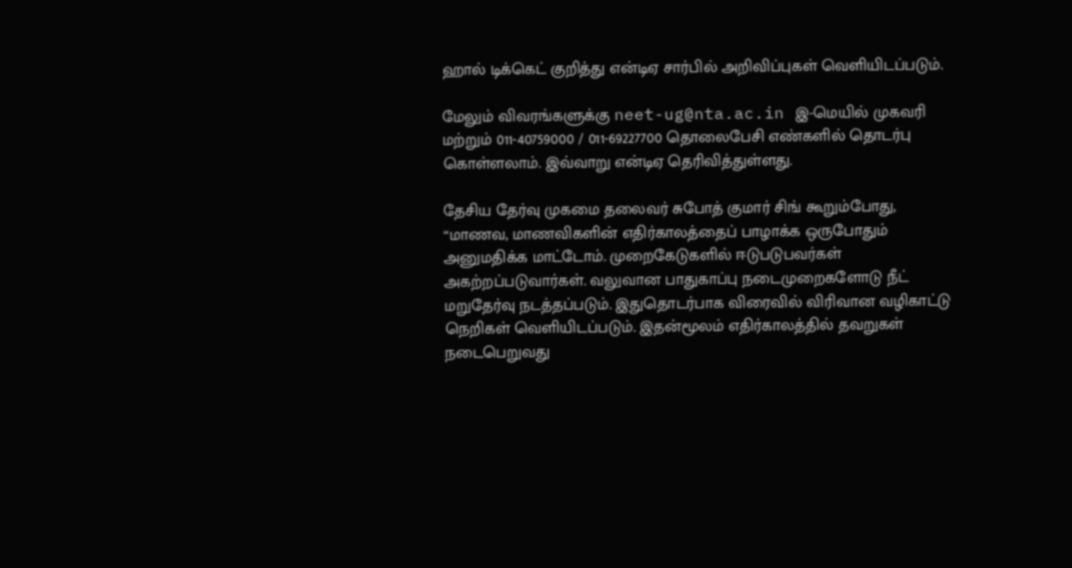ஹால் டிக்கெட் குறித்து என்டிஏ சார்பில் அறிவிப்புகள் வெளியிடப்படும்.

மேலும் விவரங்களுக்கு neet-ug@nta.ac.in இ-மெயில் முகவரி மற்றும் 011-40759000 / 011-69227700 தொலைபேசி எண்களில் தொடர்பு கொள்ளலாம். இவ்வாறு என்டிஏ தெரிவித்துள்ளது.

தேசிய தேர்வு முகமை தலைவர் சுபோத் குமார் சிங் கூறும்போது, “மாணவ, மாணவிகளின் எதிர்காலத்தைப் பாழாக்க ஒருபோதும் அனுமதிக்க மாட்டோம். முறைகேடுகளில் ஈடுபடுபவர்கள் அகற்றப்படுவார்கள். வலுவான பாதுகாப்பு நடைமுறைகளோடு நீட் மறுதேர்வு நடத்தப்படும். இதுதொடர்பாக விரைவில் விரிவான வழிகாட்டு நெறிகள் வெளியிடப்படும். இதன்மூலம் எதிர்காலத்தில் தவறுகள் நடைபெறுவது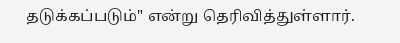தடுக்கப்படும்" என்று தெரிவித்துள்ளார்.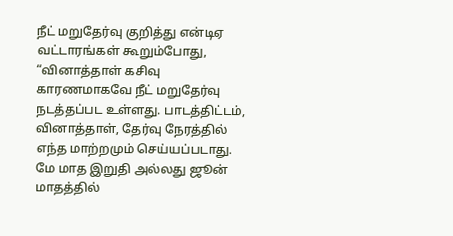நீட் மறுதேர்வு குறித்து என்டிஏ வட்டாரங்கள் கூறும்போது, “வினாத்தாள் கசிவு காரணமாகவே நீட் மறுதேர்வு நடத்தப்பட உள்ளது. பாடத்திட்டம், வினாத்தாள், தேர்வு நேரத்தில் எந்த மாற்றமும் செய்யப்படாது. மே மாத இறுதி அல்லது ஜூன் மாதத்தில்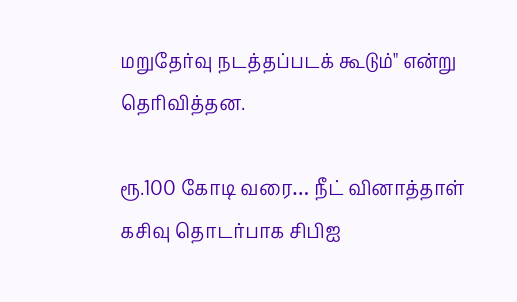மறுதேர்வு நடத்தப்படக் கூடும்" என்று தெரிவித்தன.

ரூ.100 கோடி வரை… நீட் வினாத்தாள் கசிவு தொடர்பாக சிபிஐ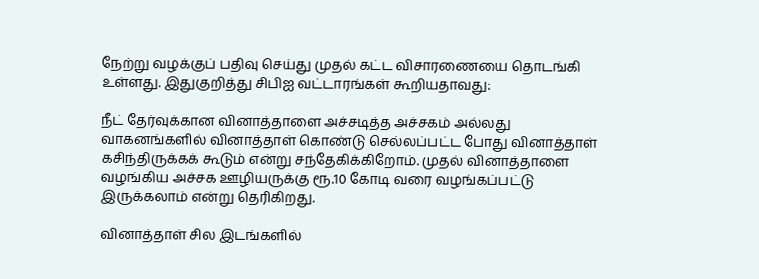நேற்று வழக்குப் பதிவு செய்து முதல் கட்ட விசாரணையை தொடங்கி உள்ளது. இதுகுறித்து சிபிஐ வட்டாரங்கள் கூறியதாவது:

நீட் தேர்வுக்கான வினாத்தாளை அச்சடித்த அச்சகம் அல்லது வாகனங்களில் வினாத்தாள் கொண்டு செல்லப்பட்ட போது வினாத்தாள் கசிந்திருக்கக் கூடும் என்று சந்தேகிக்கிறோம். முதல் வினாத்தாளை வழங்கிய அச்சக ஊழியருக்கு ரூ.10 கோடி வரை வழங்கப்பட்டு இருக்கலாம் என்று தெரிகிறது.

வினாத்தாள் சில இடங்களில்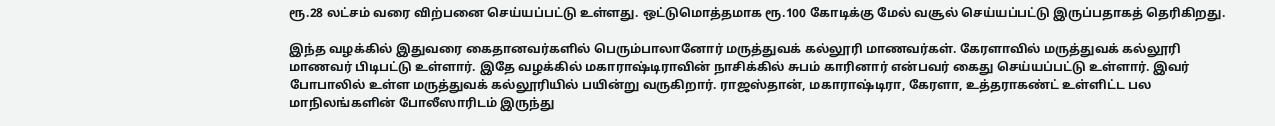ரூ.28 லட்சம் வரை விற்பனை செய்யப்பட்டு உள்ளது. ஒட்டுமொத்தமாக ரூ.100 கோடிக்கு மேல் வசூல் செய்யப்பட்டு இருப்பதாகத் தெரிகிறது.

இந்த வழக்கில் இதுவரை கைதானவர்களில் பெரும்பாலானோர் மருத்துவக் கல்லூரி மாணவர்கள். கேரளாவில் மருத்துவக் கல்லூரி மாணவர் பிடிபட்டு உள்ளார். இதே வழக்கில் மகாராஷ்டிராவின் நாசிக்கில் சுபம் காரினார் என்பவர் கைது செய்யப்பட்டு உள்ளார். இவர் போபாலில் உள்ள மருத்துவக் கல்லூரியில் பயின்று வருகிறார். ராஜஸ்தான், மகாராஷ்டிரா, கேரளா, உத்தராகண்ட் உள்ளிட்ட பல மாநிலங்களின் போலீஸாரிடம் இருந்து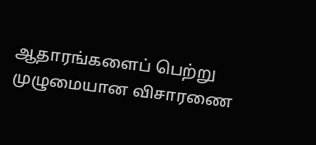ஆதாரங்களைப் பெற்று முழுமையான விசாரணை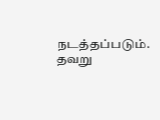நடத்தப்படும். தவறு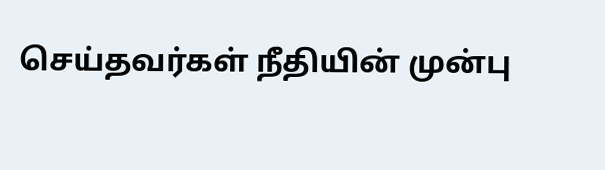செய்தவர்கள் நீதியின் முன்பு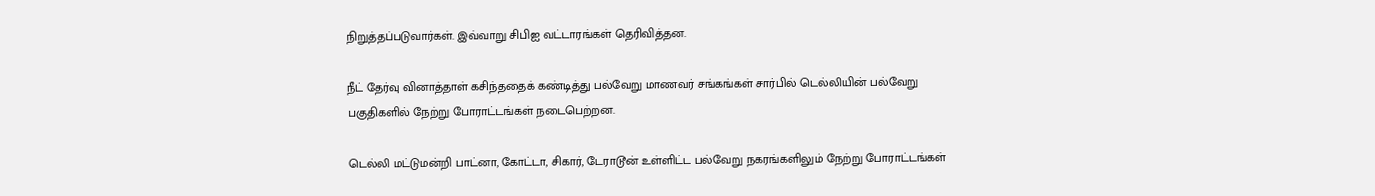நிறுத்தப்படுவார்கள். இவ்வாறு சிபிஐ வட்டாரங்கள் தெரிவித்தன.

நீட் தேர்வு வினாத்தாள் கசிந்ததைக் கண்டித்து பல்வேறு மாணவர் சங்கங்கள் சார்பில் டெல்லியின் பல்வேறு பகுதிகளில் நேற்று போராட்டங்கள் நடைபெற்றன.

டெல்லி மட்டுமன்றி பாட்னா, கோட்டா, சிகார், டேராடூன் உள்ளிட்ட பல்வேறு நகரங்களிலும் நேற்று போராட்டங்கள்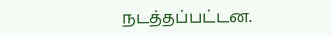நடத்தப்பட்டன.